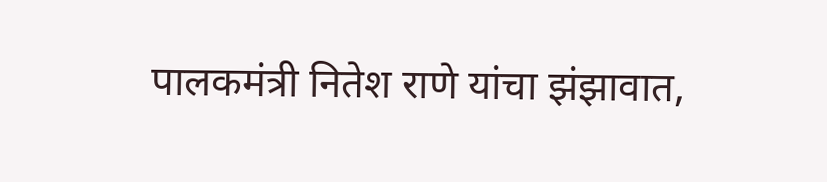पालकमंत्री नितेश राणे यांचा झंझावात,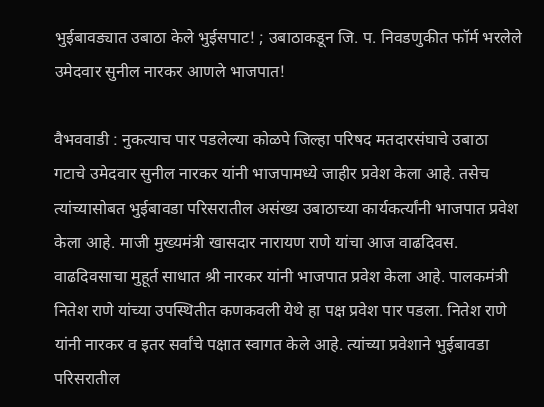भुईबावड्यात उबाठा केले भुईसपाट! ; उबाठाकडून जि. प. निवडणुकीत फॉर्म भरलेले उमेदवार सुनील नारकर आणले भाजपात!

वैभववाडी : नुकत्याच पार पडलेल्या कोळपे जिल्हा परिषद मतदारसंघाचे उबाठा गटाचे उमेदवार सुनील नारकर यांनी भाजपामध्ये जाहीर प्रवेश केला आहे. तसेच त्यांच्यासोबत भुईबावडा परिसरातील असंख्य उबाठाच्या कार्यकर्त्यांनी भाजपात प्रवेश केला आहे. माजी मुख्यमंत्री खासदार नारायण राणे यांचा आज वाढदिवस. वाढदिवसाचा मुहूर्त साधात श्री नारकर यांनी भाजपात प्रवेश केला आहे. पालकमंत्री नितेश राणे यांच्या उपस्थितीत कणकवली येथे हा पक्ष प्रवेश पार पडला. नितेश राणे यांनी नारकर व इतर सर्वांचे पक्षात स्वागत केले आहे. त्यांच्या प्रवेशाने भुईबावडा परिसरातील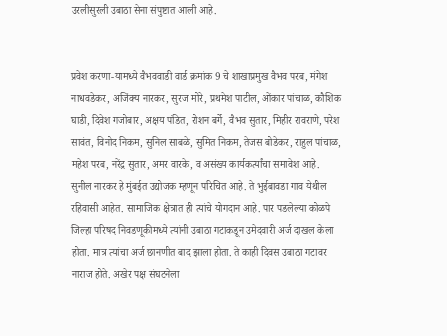उरलीसुरली उबाठा सेना संपुष्टात आली आहे.


प्रवेश करणा-यामध्ये वैभववाडी वार्ड क्रमांक 9 चे शाखाप्रमुख वैभव परब, मंगेश नाधवडेकर, अजिंक्य नारकर, सुरज मोरे, प्रथमेश पाटील, ओंकार पांचाळ, कौशिक घाडी, दिवेश गजोबार, अक्षय पंडित, रोशन बर्गे, वैभव सुतार, मिहीर रावराणे, परेश सावंत, विनोद निकम, सुनिल साबळे, सुमित निकम, तेजस बोडेकर, राहुल पांचाळ, महेश परब, नरेंद्र सुतार, अमर वारके, व असंख्य कार्यकर्त्यांचा समावेश आहे.
सुनील नारकर हे मुंबईत उद्योजक म्हणून परिचित आहे. ते भुईबावडा गाव येथील रहिवासी आहेत. सामाजिक क्षेत्रात ही त्यांचे योगदान आहे. पार पडलेल्या कोळपे जिल्हा परिषद निवडणूकीमध्ये त्यांनी उबाठा गटाकडून उमेदवारी अर्ज दाखल केला होता. मात्र त्यांचा अर्ज छानणीत बाद झाला होता. ते काही दिवस उबाठा गटावर नाराज होते. अखेर पक्ष संघटनेला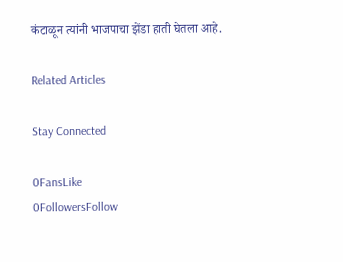कंटाळून त्यांनी भाजपाचा झेंडा हाती घेतला आहे.

Related Articles

Stay Connected

0FansLike
0FollowersFollow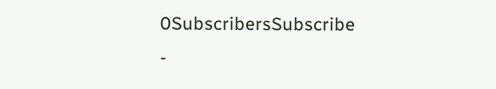0SubscribersSubscribe
-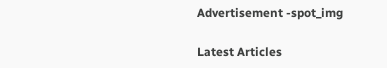Advertisement -spot_img

Latest Articles